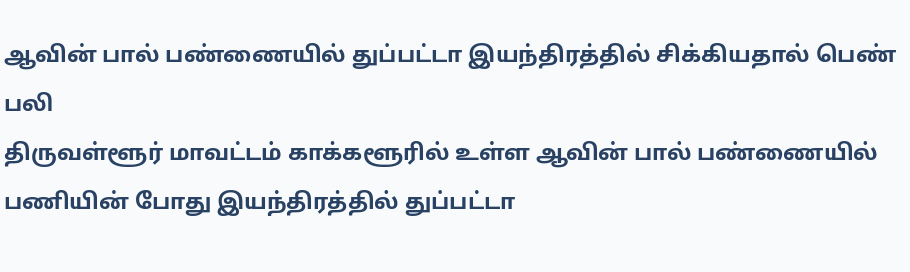ஆவின் பால் பண்ணையில் துப்பட்டா இயந்திரத்தில் சிக்கியதால் பெண் பலி
திருவள்ளூர் மாவட்டம் காக்களூரில் உள்ள ஆவின் பால் பண்ணையில் பணியின் போது இயந்திரத்தில் துப்பட்டா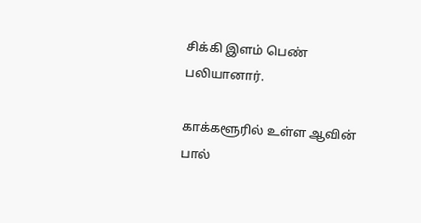சிக்கி இளம் பெண் பலியானார்.

காக்களூரில் உள்ள ஆவின் பால்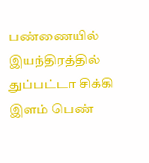பண்ணையில் இயந்திரத்தில் துப்பட்டா சிக்கி இளம் பெண்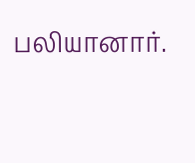பலியானார்.